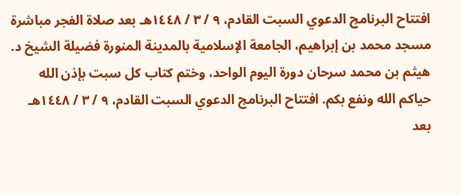افتتاح البرنامج الدعوي السبت القادم، ٩ / ٣ / ١٤٤٨هـ بعد صلاة الفجر مباشرة مسجد محمد بن إبراهيم، الجامعة الإسلامية بالمدينة المنورة فضيلة الشيخ د. هيثم بن محمد سرحان دورة اليوم الواحد، وختم كتاب كل سبت بإذن الله حياكم الله ونفع بكم. افتتاح البرنامج الدعوي السبت القادم، ٩ / ٣ / ١٤٤٨هـ بعد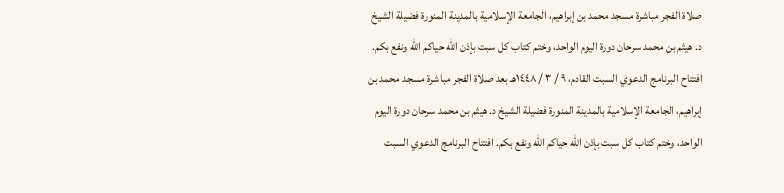صلاة الفجر مباشرة مسجد محمد بن إبراهيم، الجامعة الإسلامية بالمدينة المنورة فضيلة الشيخ د. هيثم بن محمد سرحان دورة اليوم الواحد، وختم كتاب كل سبت بإذن الله حياكم الله ونفع بكم. افتتاح البرنامج الدعوي السبت القادم، ٩ / ٣ / ١٤٤٨هـ بعد صلاة الفجر مباشرة مسجد محمد بن إبراهيم، الجامعة الإسلامية بالمدينة المنورة فضيلة الشيخ د. هيثم بن محمد سرحان دورة اليوم الواحد، وختم كتاب كل سبت بإذن الله حياكم الله ونفع بكم. افتتاح البرنامج الدعوي السبت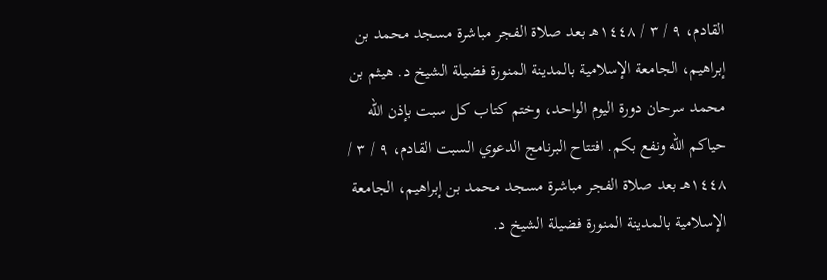القادم، ٩ / ٣ / ١٤٤٨هـ بعد صلاة الفجر مباشرة مسجد محمد بن إبراهيم، الجامعة الإسلامية بالمدينة المنورة فضيلة الشيخ د. هيثم بن محمد سرحان دورة اليوم الواحد، وختم كتاب كل سبت بإذن الله حياكم الله ونفع بكم. افتتاح البرنامج الدعوي السبت القادم، ٩ / ٣ / ١٤٤٨هـ بعد صلاة الفجر مباشرة مسجد محمد بن إبراهيم، الجامعة الإسلامية بالمدينة المنورة فضيلة الشيخ د.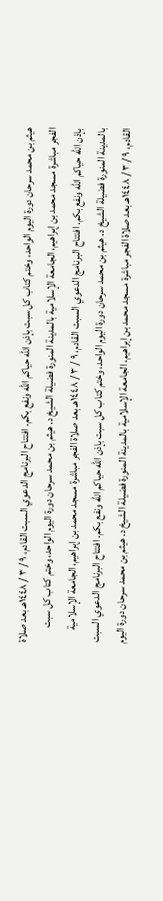هيثم بن محمد سرحان دورة اليوم الواحد، وختم كتاب كل سبت بإذن الله حياكم الله ونفع بكم. افتتاح البرنامج الدعوي السبت القادم، ٩ / ٣ / ١٤٤٨هـ بعد صلاة الفجر مباشرة مسجد محمد بن إبراهيم، الجامعة الإسلامية بالمدينة المنورة فضيلة الشيخ د. هيثم بن محمد سرحان دورة اليوم الواحد، وختم كتاب كل سبت بإذن الله حياكم الله ونفع بكم. افتتاح البرنامج الدعوي السبت القادم، ٩ / ٣ / ١٤٤٨هـ بعد صلاة الفجر مباشرة مسجد محمد بن إبراهيم، الجامعة الإسلامية بالمدينة المنورة فضيلة الشيخ د. هيثم بن محمد سرحان دورة اليوم الواحد، وختم كتاب كل سبت بإذن الله حياكم الله ونفع بكم. افتتاح البرنامج الدعوي السبت القادم، ٩ / ٣ / ١٤٤٨هـ بعد صلاة الفجر مباشرة مسجد محمد بن إبراهيم، الجامعة الإسلامية بالمدينة المنورة فضيلة الشيخ د. هيثم بن محمد سرحان دورة اليوم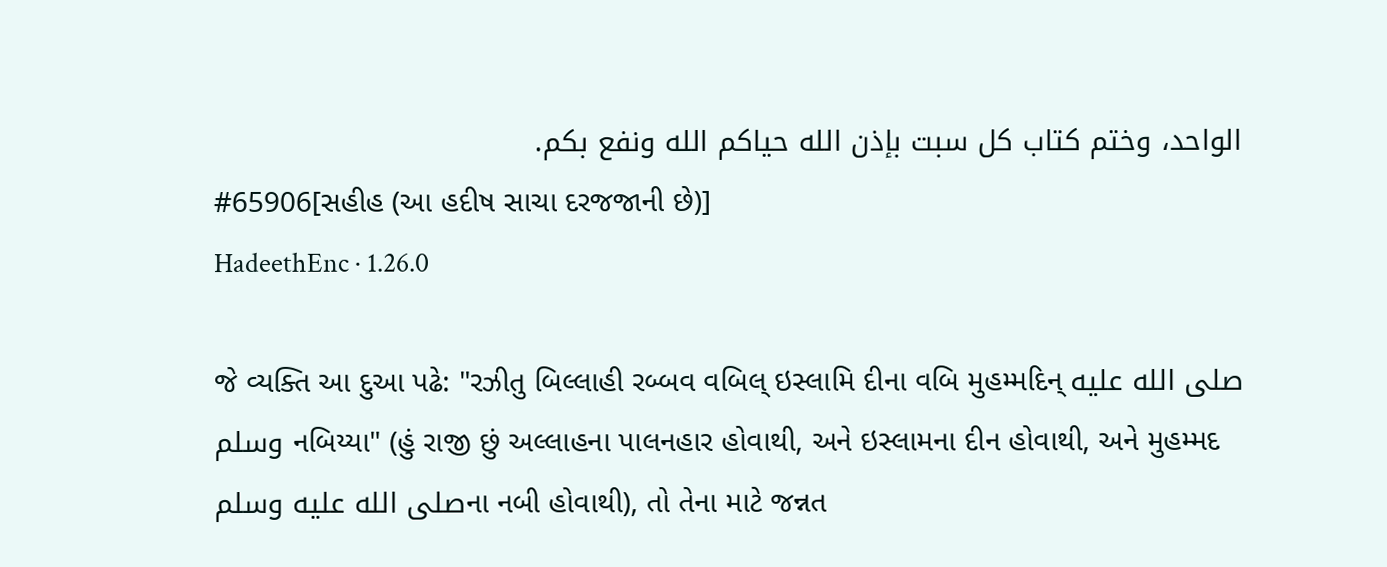الواحد، وختم كتاب كل سبت بإذن الله حياكم الله ونفع بكم.
#65906[સહીહ (આ હદીષ સાચા દરજજાની છે)]
HadeethEnc · 1.26.0

જે વ્યક્તિ આ દુઆ પઢે: "રઝીતુ બિલ્લાહી રબ્બવ વબિલ્ ઇસ્લામિ દીના વબિ મુહમ્મદિન્ صلى الله عليه وسلم નબિય્યા" (હું રાજી છું અલ્લાહના પાલનહાર હોવાથી, અને ઇસ્લામના દીન હોવાથી, અને મુહમ્મદ صلى الله عليه وسلمના નબી હોવાથી), તો તેના માટે જન્નત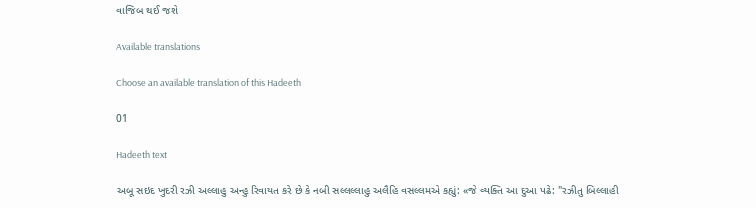વાજિબ થઈ જશે

Available translations

Choose an available translation of this Hadeeth

01

Hadeeth text

અબૂ સઇદ ખુદરી રઝી અલ્લાહુ અન્હુ રિવાયત કરે છે કે નબી સલ્લલ્લાહુ અલૈહિ વસલ્લમએ કહ્યું: «જે વ્યક્તિ આ દુઆ પઢે: "રઝીતુ બિલ્લાહી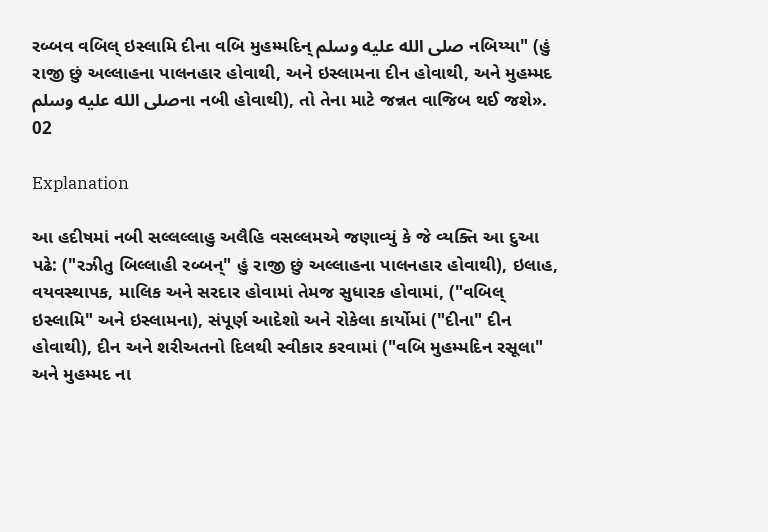રબ્બવ વબિલ્ ઇસ્લામિ દીના વબિ મુહમ્મદિન્ صلى الله عليه وسلم નબિય્યા" (હું રાજી છું અલ્લાહના પાલનહાર હોવાથી, અને ઇસ્લામના દીન હોવાથી, અને મુહમ્મદ صلى الله عليه وسلمના નબી હોવાથી), તો તેના માટે જન્નત વાજિબ થઈ જશે».
02

Explanation

આ હદીષમાં નબી સલ્લલ્લાહુ અલૈહિ વસલ્લમએ જણાવ્યું કે જે વ્યક્તિ આ દુઆ પઢે: ("રઝીતુ બિલ્લાહી રબ્બન્" હું રાજી છું અલ્લાહના પાલનહાર હોવાથી), ઇલાહ, વયવસ્થાપક, માલિક અને સરદાર હોવામાં તેમજ સુધારક હોવામાં, ("વબિલ્ ઇસ્લામિ" અને ઇસ્લામના), સંપૂર્ણ આદેશો અને રોકેલા કાર્યોમાં ("દીના" દીન હોવાથી), દીન અને શરીઅતનો દિલથી સ્વીકાર કરવામાં ("વબિ મુહમ્મદિન રસૂલા" અને મુહમ્મદ ના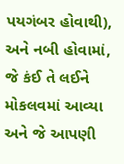પયગંબર હોવાથી), અને નબી હોવામાં, જે કંઈ તે લઈને મોકલવમાં આવ્યા અને જે આપણી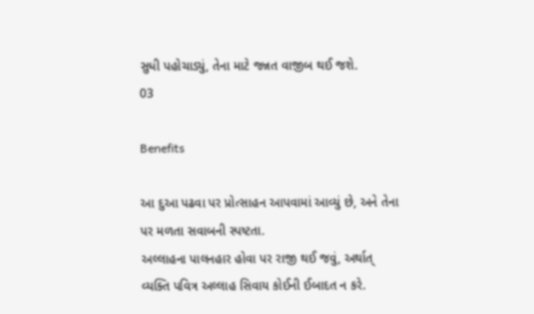સુધી પહોચાડ્યું, તેના માટે જન્નત વાજીબ થઈ જશે.
03

Benefits

આ દુઆ પઢવા પર પ્રોત્સાહન આપવામાં આવ્યું છે, અને તેના પર મળતા સવાબની સ્પષ્ટતા.
અલ્લાહના પાલનહાર હોવા પર રાજી થઈ જવું, અર્થાત્ વ્યક્તિ પવિત્ર અલ્લાહ સિવાય કોઈની ઈબાદત ન કરે.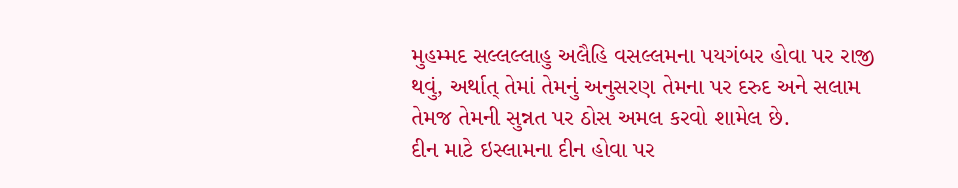મુહમ્મદ સલ્લલ્લાહુ અલૈહિ વસલ્લમના પયગંબર હોવા પર રાજી થવું, અર્થાત્ તેમાં તેમનું અનુસરણ તેમના પર દરુદ અને સલામ તેમજ તેમની સુન્નત પર ઠોસ અમલ કરવો શામેલ છે.
દીન માટે ઇસ્લામના દીન હોવા પર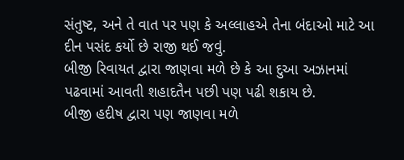સંતુષ્ટ, અને તે વાત પર પણ કે અલ્લાહએ તેના બંદાઓ માટે આ દીન પસંદ કર્યો છે રાજી થઈ જવું.
બીજી રિવાયત દ્વારા જાણવા મળે છે કે આ દુઆ અઝાનમાં પઢવામાં આવતી શહાદતૈન પછી પણ પઢી શકાય છે.
બીજી હદીષ દ્વારા પણ જાણવા મળે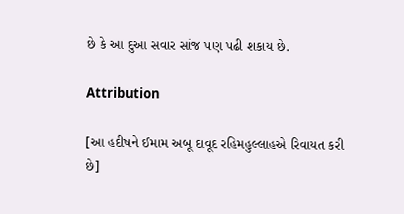છે કે આ દુઆ સવાર સાંજ પણ પઢી શકાય છે.

Attribution

[આ હદીષને ઈમામ અબૂ દાવૂદ રહિમહુલ્લાહએ રિવાયત કરી છે]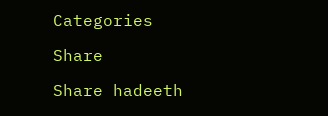Categories

Share

Share hadeeth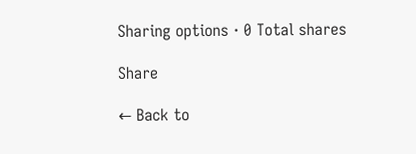Sharing options · 0 Total shares

Share

← Back to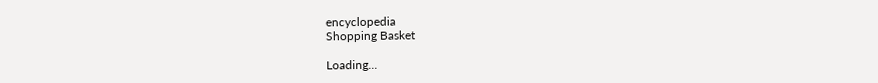encyclopedia
Shopping Basket

Loading...